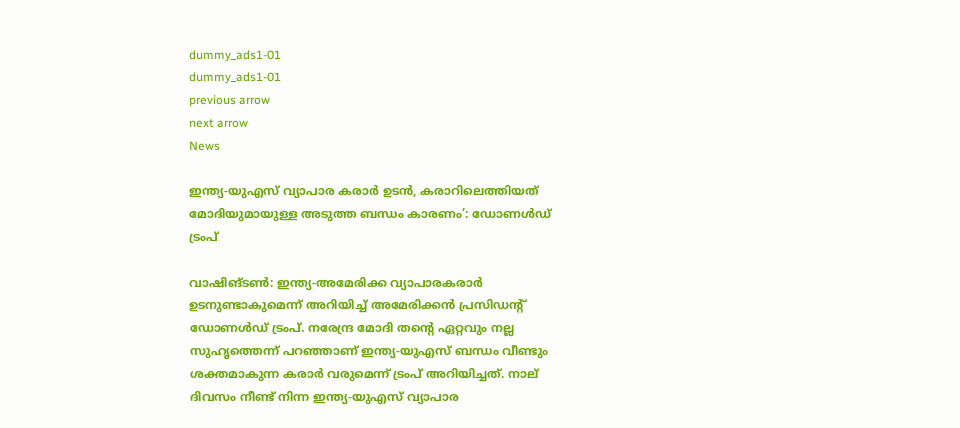dummy_ads1-01
dummy_ads1-01
previous arrow
next arrow
News

ഇന്ത്യ-യുഎസ് വ്യാപാര കരാർ ഉടൻ, കരാറിലെത്തിയത് മോദിയുമായുള്ള അടുത്ത ബന്ധം കാരണം’: ഡോണൾഡ് ട്രംപ്

വാഷിങ്ടൺ: ഇന്ത്യ-അമേരിക്ക വ്യാപാരകരാർ ഉടനുണ്ടാകുമെന്ന് അറിയിച്ച് അമേരിക്കൻ പ്രസിഡൻ്റ് ഡോണൾഡ് ട്രംപ്. നരേന്ദ്ര മോദി തൻ്റെ ഏറ്റവും നല്ല സുഹൃത്തെന്ന് പറഞ്ഞാണ് ഇന്ത്യ-യുഎസ് ബന്ധം വീണ്ടും ശക്തമാകുന്ന കരാർ വരുമെന്ന് ട്രംപ് അറിയിച്ചത്. നാല് ദിവസം നീണ്ട് നിന്ന ഇന്ത്യ-യുഎസ് വ്യാപാര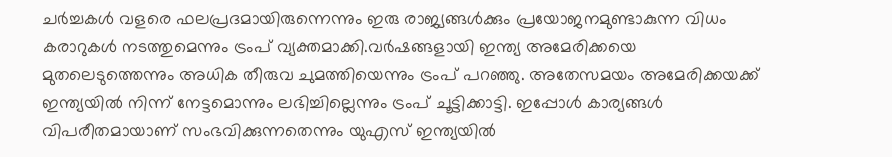ചർച്ചകൾ വളരെ ഫലപ്രദമായിരുന്നെന്നും ഇരു രാജ്യങ്ങൾക്കും പ്രയോജനമുണ്ടാകുന്ന വിധം കരാറുകൾ നടത്തുമെന്നും ട്രംപ് വ്യക്തമാക്കി.വർഷങ്ങളായി ഇന്ത്യ അമേരിക്കയെ മുതലെടുത്തെന്നും അധിക തീരുവ ചുമത്തിയെന്നും ട്രംപ് പറഞ്ഞു. അതേസമയം അമേരിക്കയക്ക് ഇന്ത്യയിൽ നിന്ന് നേട്ടമൊന്നും ലഭിച്ചില്ലെന്നും ട്രംപ് ചൂട്ടിക്കാട്ടി. ഇപ്പോൾ കാര്യങ്ങൾ വിപരീതമായാണ് സംഭവിക്കുന്നതെന്നും യുഎസ് ഇന്ത്യയിൽ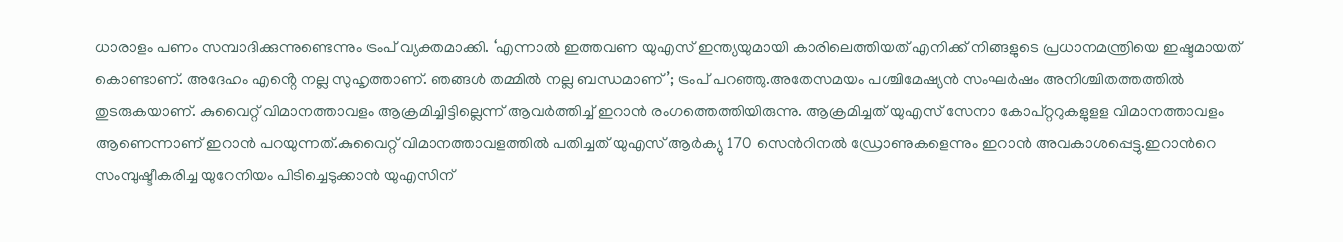ധാരാളം പണം സമ്പാദിക്കുന്നുണ്ടെന്നും ട്രംപ് വ്യക്തമാക്കി. ‘എന്നാൽ ഇത്തവണ യുഎസ് ഇന്ത്യയുമായി കാരിലെത്തിയത് എനിക്ക് നിങ്ങളുടെ പ്രധാനമന്ത്രിയെ ഇഷ്ടമായത് കൊണ്ടാണ്. അദേഹം എൻ്റെ നല്ല സുഹൃത്താണ്. ഞങ്ങൾ തമ്മിൽ നല്ല ബന്ധമാണ്’; ട്രംപ് പറഞ്ഞു.അതേസമയം പശ്ചിമേഷ്യൻ സംഘർഷം അനിശ്ചിതത്തത്തിൽ തുടരുകയാണ്. കുവൈറ്റ് വിമാനത്താവളം ആക്രമിച്ചിട്ടില്ലെന്ന് ആവര്‍ത്തിച്ച് ഇറാന്‍ രംഗത്തെത്തിയിരുന്നു. ആക്രമിച്ചത് യുഎസ് സേനാ കോപ്റ്ററുകളുളള വിമാനത്താവളം ആണെന്നാണ് ഇറാൻ പറയുന്നത്.കുവൈറ്റ് വിമാനത്താവളത്തില്‍ പതിച്ചത് യുഎസ് ആര്‍ക്യു 170 സെന്‍റിനല്‍ ഡ്രോണുകളെന്നും ഇറാൻ അവകാശപ്പെട്ടു.ഇറാന്‍റെ സംമ്പുഷ്ടീകരിച്ച യുറേനിയം പിടിച്ചെടുക്കാന്‍ യുഎസിന്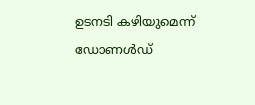ഉടനടി കഴിയുമെന്ന് ഡോണൾഡ്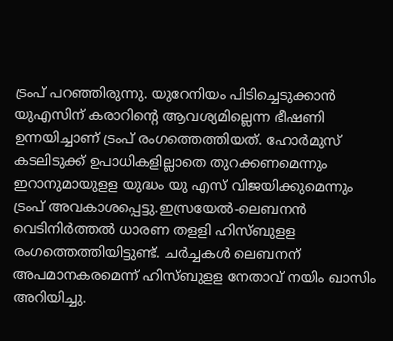ട്രംപ് പറഞ്ഞിരുന്നു. യുറേനിയം പിടിച്ചെടുക്കാൻ യുഎസിന് കരാറിൻ്റെ ആവശ്യമില്ലെന്ന ഭീഷണി ഉന്നയിച്ചാണ് ട്രംപ് രംഗത്തെത്തിയത്. ഹോര്‍മുസ് കടലിടുക്ക് ഉപാധികളില്ലാതെ തുറക്കണമെന്നും ഇറാനുമായുളള യുദ്ധം യു എസ് വിജയിക്കുമെന്നും ട്രംപ് അവകാശപ്പെട്ടു.ഇസ്രയേല്‍-ലെബനന്‍ വെടിനിര്‍ത്തല്‍ ധാരണ തളളി ഹിസ്ബുളള രംഗത്തെത്തിയിട്ടുണ്ട്. ചര്‍ച്ചകള്‍ ലെബനന് അപമാനകരമെന്ന് ഹിസ്ബുളള നേതാവ് നയിം ഖാസിം അറിയിച്ചു.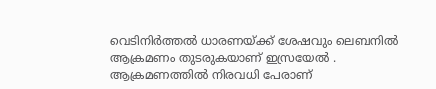വെടിനിര്‍ത്തല്‍ ധാരണയ്ക്ക് ശേഷവും ലെബനില്‍ ആക്രമണം തുടരുകയാണ് ഇസ്രയേല്‍ . ആക്രമണത്തിൽ നിരവധി പേരാണ്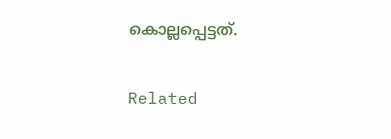കൊല്ലപ്പെട്ടത്.

Related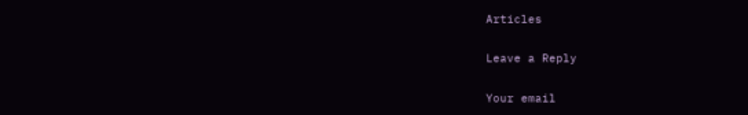Articles

Leave a Reply

Your email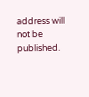address will not be published.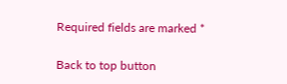Required fields are marked *

Back to top button